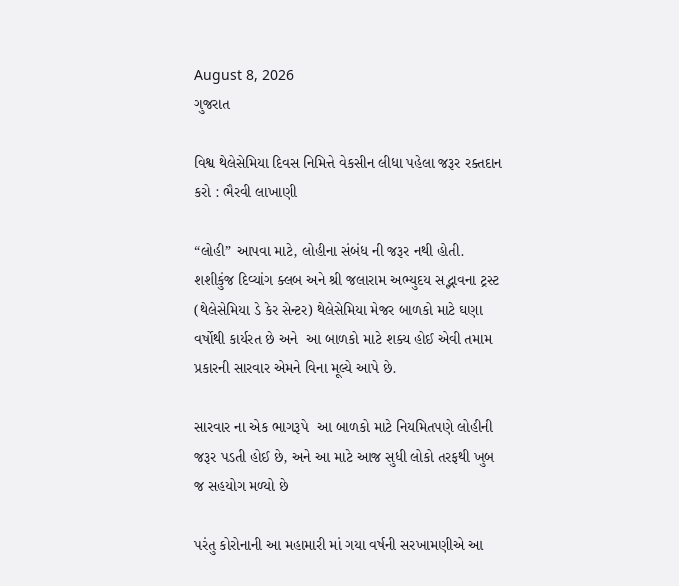August 8, 2026
ગુજરાત

વિશ્વ થેલેસેમિયા દિવસ નિમિત્તે વેકસીન લીધા પહેલા જરૂર રક્તદાન કરો : ભૈરવી લાખાણી

“લોહી” આપવા માટે, લોહીના સંબંધ ની જરૂર નથી હોતી.
શશીકુંજ દિવ્યાંગ ક્લબ અને શ્રી જલારામ અભ્યુદય સદ્ભાવના ટ્રસ્ટ (થેલેસેમિયા ડે કેર સેન્ટર) થેલેસેમિયા મેજર બાળકો માટે ઘણા વર્ષોથી કાર્યરત છે અને  આ બાળકો માટે શક્ય હોઈ એવી તમામ પ્રકારની સારવાર એમને વિના મૂલ્યે આપે છે.

સારવાર ના એક ભાગરૂપે  આ બાળકો માટે નિયમિતપણે લોહીની જરૂર પડતી હોઈ છે, અને આ માટે આજ સુધી લોકો તરફથી ખુબ જ સહયોગ મળ્યો છે

પરંતુ કોરોનાની આ મહામારી માં ગયા વર્ષની સરખામણીએ આ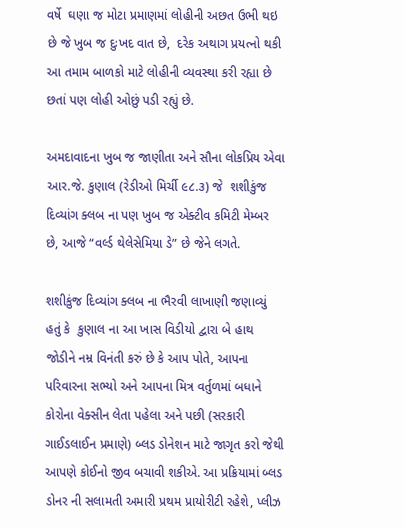વર્ષે  ઘણા જ મોટા પ્રમાણમાં લોહીની અછત ઉભી થઇ છે જે ખુબ જ દુઃખદ વાત છે,  દરેક અથાગ પ્રયત્નો થકી આ તમામ બાળકો માટે લોહીની વ્યવસ્થા કરી રહ્યા છે છતાં પણ લોહી ઓછું પડી રહ્યું છે.

અમદાવાદના ખુબ જ જાણીતા અને સૌના લોકપ્રિય એવા આર.જે. કુણાલ (રેડીઓ મિર્ચી ૯૮.૩) જે  શશીકુંજ દિવ્યાંગ ક્લબ ના પણ ખુબ જ એક્ટીવ કમિટી મેમ્બર છે, આજે “વર્લ્ડ થેલેસેમિયા ડે” છે જેને લગતે.

શશીકુંજ દિવ્યાંગ ક્લબ ના ભૈરવી લાખાણી જણાવ્યું હતું કે  કુણાલ ના આ ખાસ વિડીયો દ્વારા બે હાથ જોડીને નમ્ર વિનંતી કરું છે કે આપ પોતે, આપના પરિવારના સભ્યો અને આપના મિત્ર વર્તુળમાં બધાને કોરોના વેક્સીન લેતા પહેલા અને પછી (સરકારી ગાઈડલાઈન પ્રમાણે) બ્લડ ડોનેશન માટે જાગૃત કરો જેથી આપણે કોઈનો જીવ બચાવી શકીએ. આ પ્રક્રિયામાં બ્લડ ડોનર ની સલામતી અમારી પ્રથમ પ્રાયોરીટી રહેશે, પ્લીઝ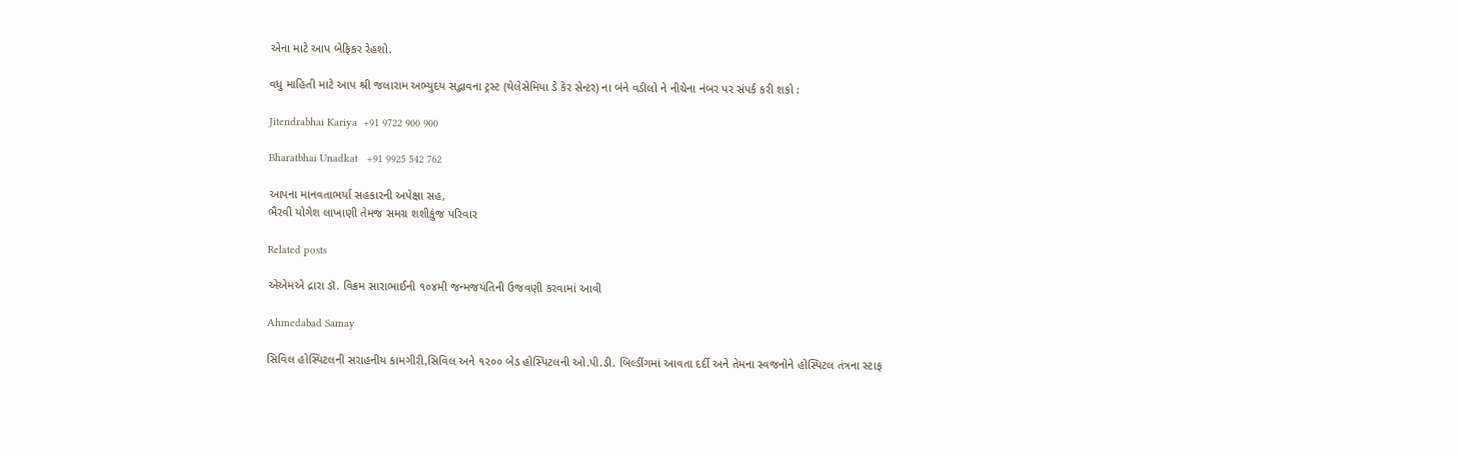એના માટે આપ બેફિકર રેહશો.

વધુ માહિતી માટે આપ શ્રી જલારામ અભ્યુદય સદ્ભાવના ટ્રસ્ટ (થેલેસેમિયા ડે કેર સેન્ટર) ના બંને વડીલો ને નીચેના નંબર પર સંપર્ક કરી શકો :

Jitendrabhai Kariya  +91 9722 900 900

Bharatbhai Unadkat   +91 9925 542 762

આપના માનવતાભર્યા સહકારની અપેક્ષા સહ,
ભૈરવી યોગેશ લાખાણી તેમજ સમગ્ર શશીકુંજ પરિવાર

Related posts

એએમએ દ્રારા ડૉ. વિક્રમ સારાભાઈની ૧૦૪મી જન્મજયંતિની ઉજવણી કરવામાં આવી

Ahmedabad Samay

સિવિલ હોસ્પિટલની સરાહનીય કામગીરી,સિવિલ અને ૧૨૦૦ બેડ હોસ્પિટલની ઓ.પી.ડી. બિલ્ડીંગમાં આવતા દર્દી અને તેમના સ્વજનોને હોસ્પિટલ તંત્રના સ્ટાફ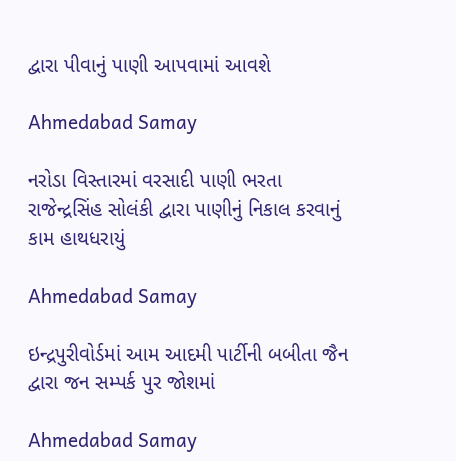દ્વારા પીવાનું પાણી આપવામાં આવશે

Ahmedabad Samay

નરોડા વિસ્તારમાં વરસાદી પાણી ભરતા રાજેન્દ્રસિંહ સોલંકી દ્વારા પાણીનું નિકાલ કરવાનું કામ હાથધરાયું

Ahmedabad Samay

ઇન્દ્રપુરીવોર્ડમાં આમ આદમી પાર્ટીની બબીતા જૈન દ્વારા જન સમ્પર્ક પુર જોશમાં

Ahmedabad Samay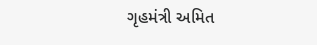ગૃહમંત્રી અમિત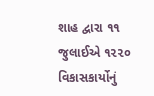શાહ દ્વારા ૧૧ જુલાઈએ ૧૨૨૦ વિકાસકાર્યોનું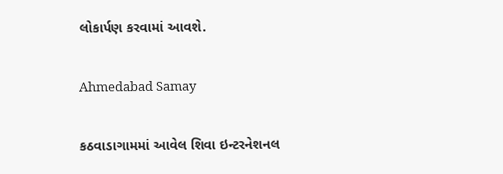લોકાર્પણ કરવામાં આવશે.

Ahmedabad Samay

કઠવાડાગામમાં આવેલ શિવા ઇન્ટરનેશનલ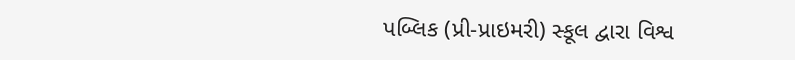પબ્લિક (પ્રી-પ્રાઇમરી) સ્કૂલ દ્વારા વિશ્વ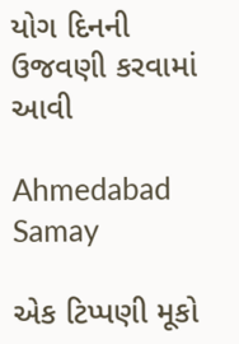યોગ દિનની ઉજવણી કરવામાં આવી

Ahmedabad Samay

એક ટિપ્પણી મૂકો